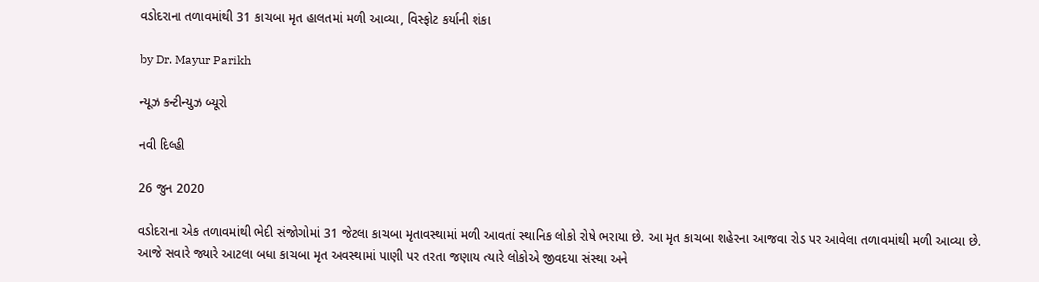વડોદરાના તળાવમાંથી 31 કાચબા મૃત હાલતમાં મળી આવ્યા, વિસ્ફોટ કર્યાની શંકા

by Dr. Mayur Parikh

ન્યૂઝ કન્ટીન્યુઝ બ્યૂરો

નવી દિલ્હી

26 જુન 2020

વડોદરાના એક તળાવમાંથી ભેદી સંજોગોમાં 31 જેટલા કાચબા મૃતાવસ્થામાં મળી આવતાં સ્થાનિક લોકો રોષે ભરાયા છે. આ મૃત કાચબા શહેરના આજવા રોડ પર આવેલા તળાવમાંથી મળી આવ્યા છે. આજે સવારે જ્યારે આટલા બધા કાચબા મૃત અવસ્થામાં પાણી પર તરતા જણાય ત્યારે લોકોએ જીવદયા સંસ્થા અને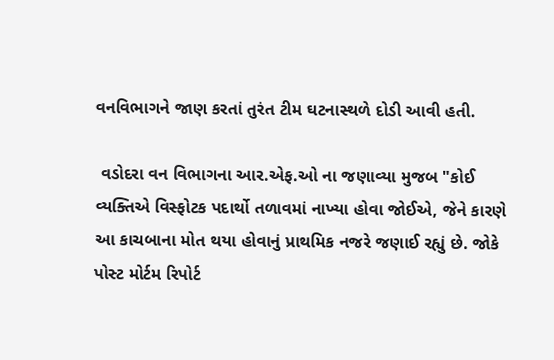વનવિભાગને જાણ કરતાં તુરંત ટીમ ઘટનાસ્થળે દોડી આવી હતી.

 વડોદરા વન વિભાગના આર.એફ.ઓ ના જણાવ્યા મુજબ "કોઈ વ્યક્તિએ વિસ્ફોટક પદાર્થો તળાવમાં નાખ્યા હોવા જોઈએ, જેને કારણે આ કાચબાના મોત થયા હોવાનું પ્રાથમિક નજરે જણાઈ રહ્યું છે. જોકે પોસ્ટ મોર્ટમ રિપોર્ટ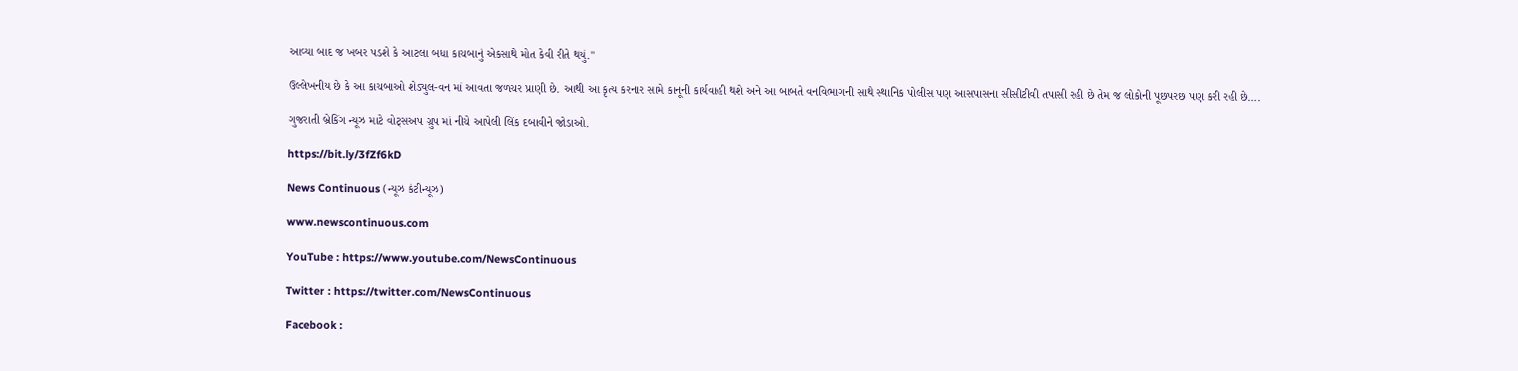આવ્યા બાદ જ ખબર પડશે કે આટલા બધા કાચબાનું એકસાથે મોત કેવી રીતે થયું."

ઉલ્લેખનીય છે કે આ કાચબાઓ શેડ્યુલ-વન માં આવતા જળચર પ્રાણી છે. આથી આ કૃત્ય કરનાર સામે કાનૂની કાર્યવાહી થશે અને આ બાબતે વનવિભાગની સાથે સ્થાનિક પોલીસ પણ આસપાસના સીસીટીવી તપાસી રહી છે તેમ જ લોકોની પૂછપરછ પણ કરી રહી છે….

ગુજરાતી બ્રેકિંગ ન્યૂઝ માટે વોટ્સઅપ ગ્રુપ માં નીચે આપેલી લિંક દબાવીને જોડાઓ.

https://bit.ly/3fZf6kD

News Continuous (ન્યૂઝ કંટીન્યૂઝ)

www.newscontinuous.com

YouTube : https://www.youtube.com/NewsContinuous

Twitter : https://twitter.com/NewsContinuous

Facebook :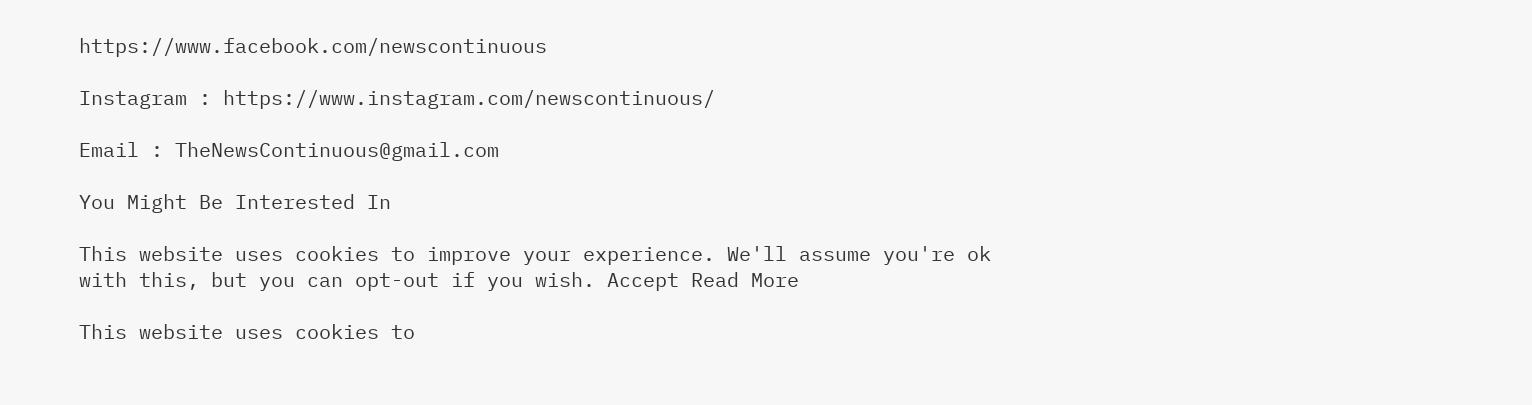https://www.facebook.com/newscontinuous

Instagram : https://www.instagram.com/newscontinuous/

Email : TheNewsContinuous@gmail.com

You Might Be Interested In

This website uses cookies to improve your experience. We'll assume you're ok with this, but you can opt-out if you wish. Accept Read More

This website uses cookies to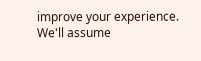improve your experience. We'll assume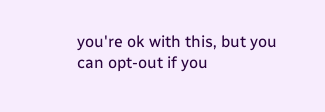you're ok with this, but you can opt-out if you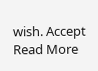wish. Accept Read More